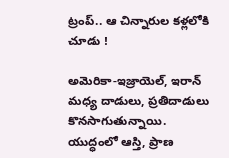ట్రంప్.. ఆ చిన్నారుల కళ్లలోకి చూడు !

అమెరికా-ఇజ్రాయెల్, ఇరాన్‌ మధ్య దాడులు, ప్రతిదాడులు కొనసాగుతున్నాయి. యుద్ధంలో ఆస్తి, ప్రాణ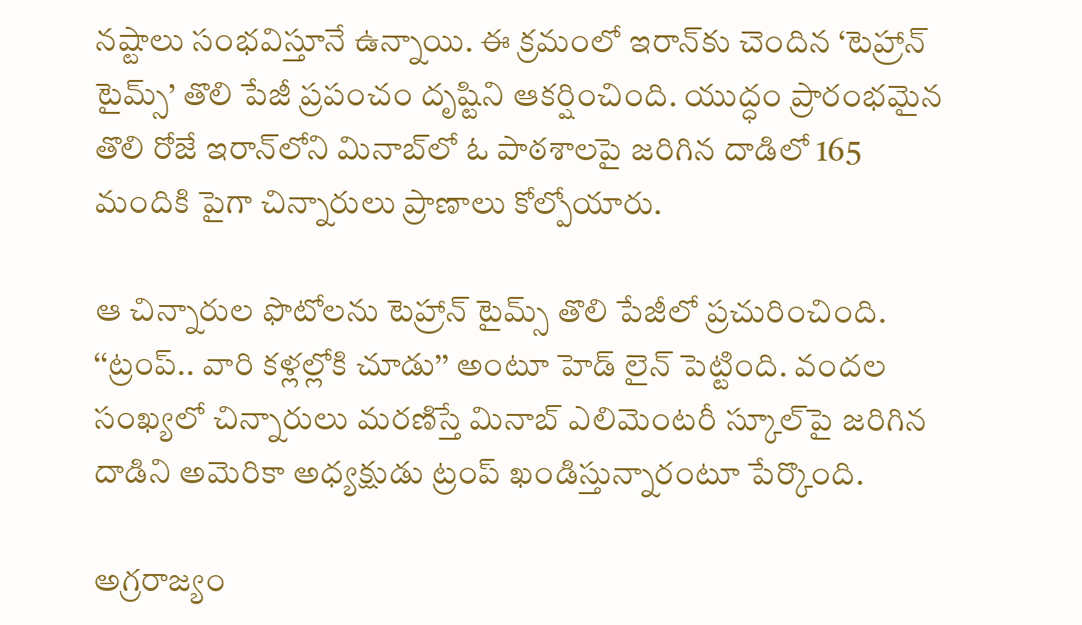నష్టాలు సంభవిస్తూనే ఉన్నాయి. ఈ క్రమంలో ఇరాన్‌కు చెందిన ‘టెహ్రాన్‌ టైమ్స్‌’ తొలి పేజీ ప్రపంచం దృష్టిని ఆకర్షించింది. యుద్ధం ప్రారంభమైన తొలి రోజే ఇరాన్‌లోని మినాబ్‌లో ఓ పాఠశాలపై జరిగిన దాడిలో 165 మందికి పైగా చిన్నారులు ప్రాణాలు కోల్పోయారు.

ఆ చిన్నారుల ఫొటోలను టెహ్రాన్‌ టైమ్స్‌ తొలి పేజీలో ప్రచురించింది. ‘‘ట్రంప్‌.. వారి కళ్లల్లోకి చూడు’’ అంటూ హెడ్ లైన్ పెట్టింది. వందల సంఖ్యలో చిన్నారులు మరణిస్తే మినాబ్‌ ఎలిమెంటరీ స్కూల్‌పై జరిగిన దాడిని అమెరికా అధ్యక్షుడు ట్రంప్‌ ఖండిస్తున్నారంటూ పేర్కొంది.

అగ్రరాజ్యం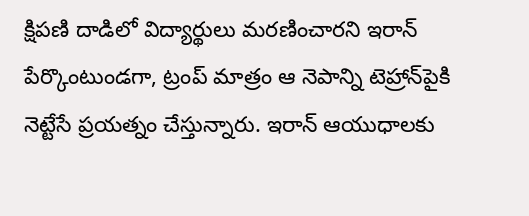క్షిపణి దాడిలో విద్యార్థులు మరణించారని ఇరాన్‌ పేర్కొంటుండగా, ట్రంప్‌ మాత్రం ఆ నెపాన్ని టెహ్రాన్‌పైకి నెట్టేసే ప్రయత్నం చేస్తున్నారు. ఇరాన్‌ ఆయుధాలకు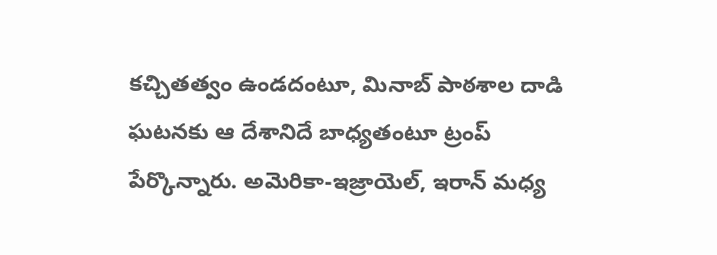కచ్చితత్వం ఉండదంటూ, మినాబ్‌ పాఠశాల దాడి ఘటనకు ఆ దేశానిదే బాధ్యతంటూ ట్రంప్‌ పేర్కొన్నారు. అమెరికా-ఇజ్రాయెల్, ఇరాన్‌ మధ్య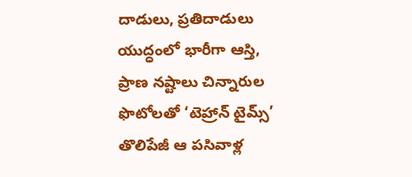దాడులు, ప్రతిదాడులు యుద్ధంలో భారీగా ఆస్తి, ప్రాణ నష్టాలు చిన్నారుల ఫొటోలతో ‘టెహ్రాన్‌ టైమ్స్‌’ తొలిపేజీ ఆ పసివాళ్ల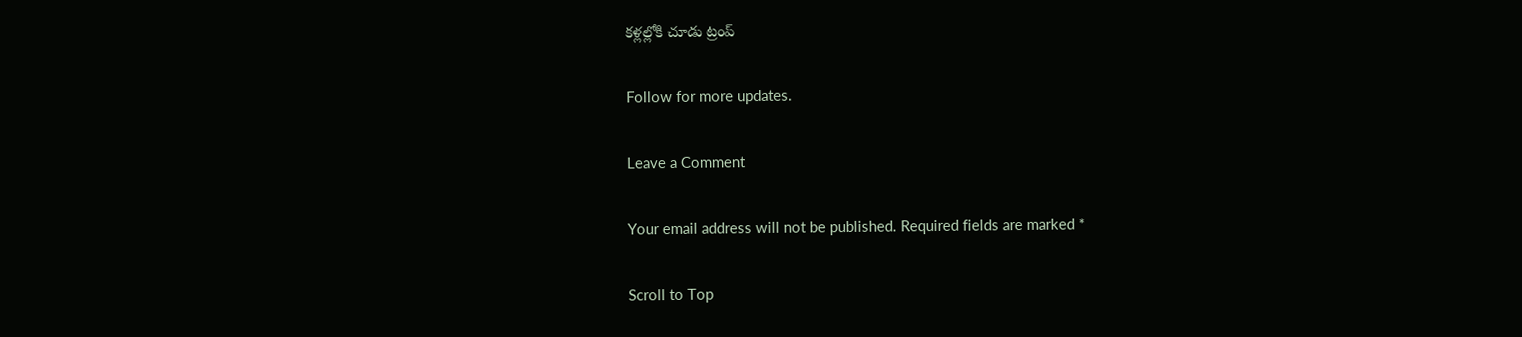కళ్లల్లోకి చూడు ట్రంప్‌

Follow for more updates.

Leave a Comment

Your email address will not be published. Required fields are marked *

Scroll to Top